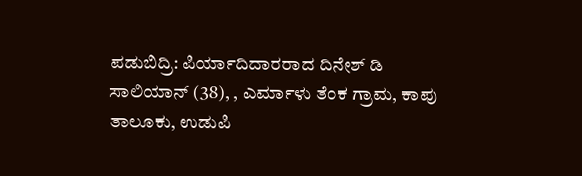ಪಡುಬಿದ್ರಿ: ಪಿರ್ಯಾದಿದಾರರಾದ ದಿನೇಶ್ ಡಿ ಸಾಲಿಯಾನ್ (38), , ಎರ್ಮಾಳು ತೆಂಕ ಗ್ರಾಮ, ಕಾಪು ತಾಲೂಕು, ಉಡುಪಿ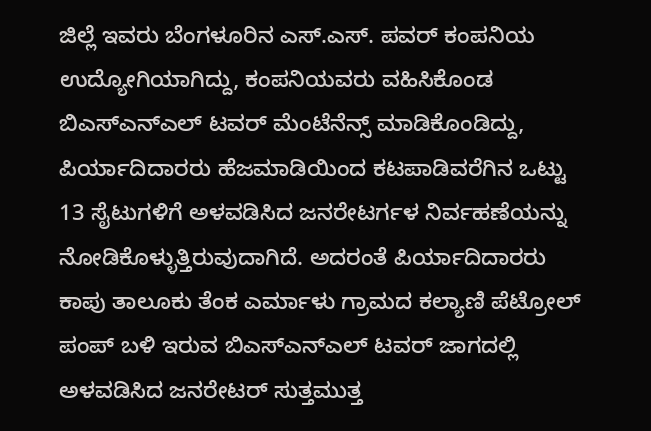ಜಿಲ್ಲೆ ಇವರು ಬೆಂಗಳೂರಿನ ಎಸ್.ಎಸ್. ಪವರ್ ಕಂಪನಿಯ ಉದ್ಯೋಗಿಯಾಗಿದ್ದು, ಕಂಪನಿಯವರು ವಹಿಸಿಕೊಂಡ ಬಿಎಸ್ಎನ್ಎಲ್ ಟವರ್ ಮೆಂಟೆನೆನ್ಸ್ ಮಾಡಿಕೊಂಡಿದ್ದು, ಪಿರ್ಯಾದಿದಾರರು ಹೆಜಮಾಡಿಯಿಂದ ಕಟಪಾಡಿವರೆಗಿನ ಒಟ್ಟು 13 ಸೈಟುಗಳಿಗೆ ಅಳವಡಿಸಿದ ಜನರೇಟರ್ಗಳ ನಿರ್ವಹಣೆಯನ್ನು ನೋಡಿಕೊಳ್ಳುತ್ತಿರುವುದಾಗಿದೆ. ಅದರಂತೆ ಪಿರ್ಯಾದಿದಾರರು ಕಾಪು ತಾಲೂಕು ತೆಂಕ ಎರ್ಮಾಳು ಗ್ರಾಮದ ಕಲ್ಯಾಣಿ ಪೆಟ್ರೋಲ್ ಪಂಪ್ ಬಳಿ ಇರುವ ಬಿಎಸ್ಎನ್ಎಲ್ ಟವರ್ ಜಾಗದಲ್ಲಿ ಅಳವಡಿಸಿದ ಜನರೇಟರ್ ಸುತ್ತಮುತ್ತ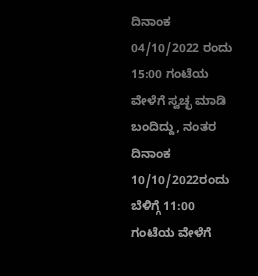ದಿನಾಂಕ 04/10/2022 ರಂದು 15:00 ಗಂಟೆಯ ವೇಳೆಗೆ ಸ್ವಚ್ಛ ಮಾಡಿ ಬಂದಿದ್ದು, ನಂತರ ದಿನಾಂಕ 10/10/2022ರಂದು ಬೆಳಿಗ್ಗೆ 11:00 ಗಂಟೆಯ ವೇಳೆಗೆ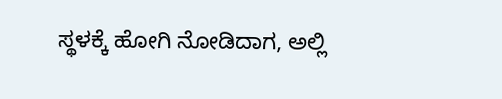ಸ್ಥಳಕ್ಕೆ ಹೋಗಿ ನೋಡಿದಾಗ, ಅಲ್ಲಿ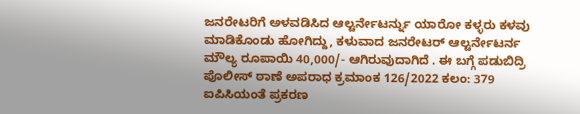ಜನರೇಟರಿಗೆ ಅಳವಡಿಸಿದ ಆಲ್ಟರ್ನೇಟರ್ನ್ನು ಯಾರೋ ಕಳ್ಳರು ಕಳವು ಮಾಡಿಕೊಂಡು ಹೋಗಿದ್ದು, ಕಳುವಾದ ಜನರೇಟರ್ ಆಲ್ಟರ್ನೇಟರ್ನ ಮೌಲ್ಯ ರೂಪಾಯಿ 40,000/- ಆಗಿರುವುದಾಗಿದೆ . ಈ ಬಗ್ಗೆ ಪಡುಬಿದ್ರಿ ಪೊಲೀಸ್ ಠಾಣೆ ಅಪರಾಧ ಕ್ರಮಾಂಕ 126/2022 ಕಲಂ: 379 ಐಪಿಸಿಯಂತೆ ಪ್ರಕರಣ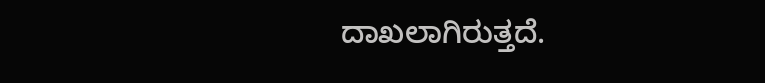ದಾಖಲಾಗಿರುತ್ತದೆ.